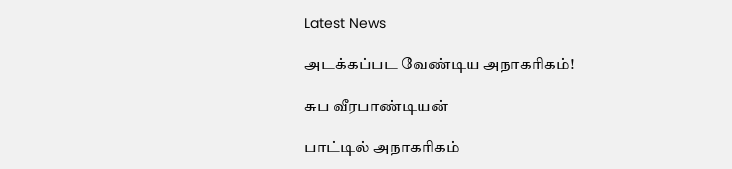Latest News

அடக்கப்பட வேண்டிய அநாகரிகம்!

சுப வீரபாண்டியன்

பாட்டில் அநாகரிகம்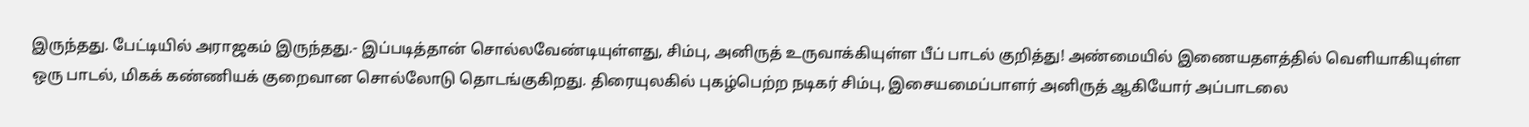இருந்தது. பேட்டியில் அராஜகம் இருந்தது.- இப்படித்தான் சொல்லவேண்டியுள்ளது, சிம்பு, அனிருத் உருவாக்கியுள்ள பீப் பாடல் குறித்து! அண்மையில் இணையதளத்தில் வெளியாகியுள்ள ஒரு பாடல், மிகக் கண்ணியக் குறைவான சொல்லோடு தொடங்குகிறது. திரையுலகில் புகழ்பெற்ற நடிகர் சிம்பு, இசையமைப்பாளர் அனிருத் ஆகியோர் அப்பாடலை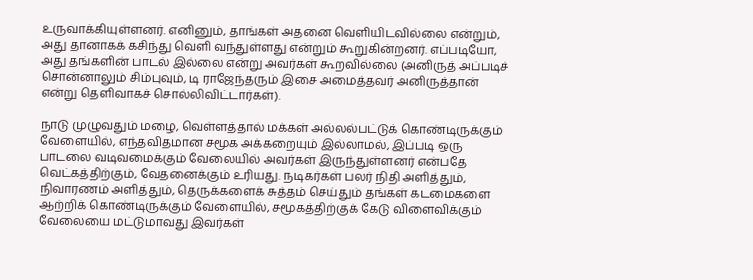உருவாக்கியுள்ளனர். எனினும், தாங்கள் அதனை வெளியிடவில்லை என்றும், அது தானாகக் கசிந்து வெளி வந்துள்ளது என்றும் கூறுகின்றனர். எப்படியோ, அது தங்களின் பாடல் இல்லை என்று அவர்கள் கூறவில்லை (அனிருத் அப்படிச் சொன்னாலும் சிம்புவும், டி ராஜேந்தரும் இசை அமைத்தவர் அனிருத்தான் என்று தெளிவாகச் சொல்லிவிட்டார்கள்).

நாடு முழுவதும் மழை, வெள்ளத்தால் மக்கள் அல்லல்பட்டுக் கொண்டிருக்கும் வேளையில், எந்தவிதமான சமூக அக்கறையும் இல்லாமல், இப்படி ஒரு பாடலை வடிவமைக்கும் வேலையில் அவர்கள் இருந்துள்ளனர் என்பதே வெட்கத்திற்கும், வேதனைக்கும் உரியது. நடிகர்கள் பலர் நிதி அளித்தும், நிவாரணம் அளித்தும், தெருக்களைக் சுத்தம் செய்தும் தங்கள் கடமைகளை ஆற்றிக் கொண்டிருக்கும் வேளையில், சமூகத்திற்குக் கேடு விளைவிக்கும் வேலையை மட்டுமாவது இவர்கள்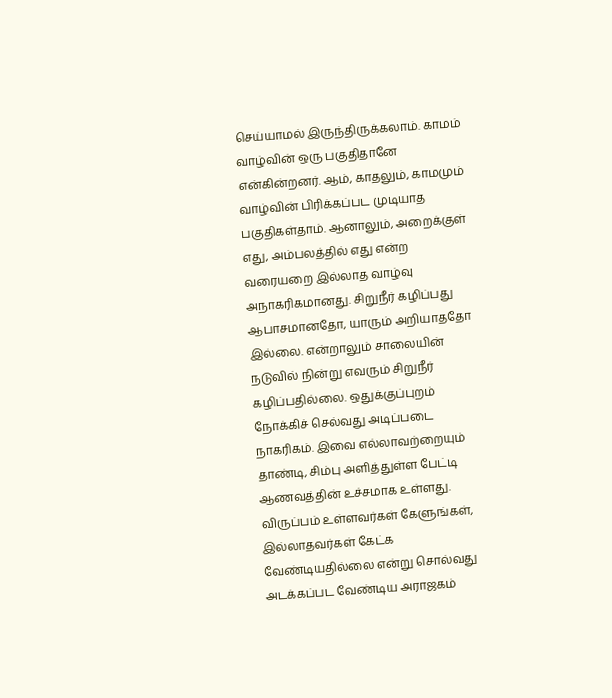செய்யாமல் இருந்திருக்கலாம். காமம் வாழ்வின் ஒரு பகுதிதானே என்கின்றனர். ஆம், காதலும், காமமும் வாழ்வின் பிரிக்கப்பட முடியாத பகுதிகள்தாம். ஆனாலும், அறைக்குள் எது, அம்பலத்தில் எது என்ற வரையறை இல்லாத வாழ்வு அநாகரிகமானது. சிறுநீர் கழிப்பது ஆபாசமானதோ, யாரும் அறியாததோ இல்லை. என்றாலும் சாலையின் நடுவில் நின்று எவரும் சிறுநீர் கழிப்பதில்லை. ஒதுக்குப்புறம் நோக்கிச் செல்வது அடிப்படை நாகரிகம். இவை எல்லாவற்றையும் தாண்டி, சிம்பு அளித்துள்ள பேட்டி ஆணவத்தின் உச்சமாக உள்ளது. விருப்பம் உள்ளவர்கள் கேளுங்கள், இல்லாதவர்கள் கேட்க வேண்டியதில்லை என்று சொல்வது அடக்கப்பட வேண்டிய அராஜகம்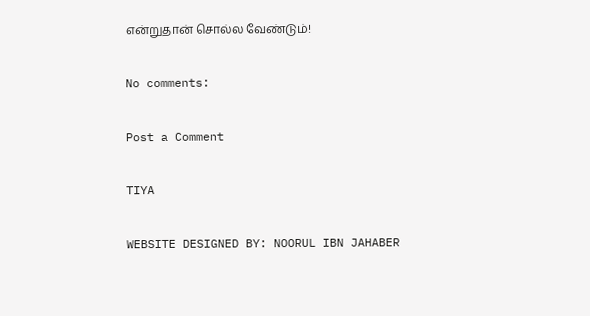என்றுதான் சொல்ல வேண்டும்!

No comments:

Post a Comment

TIYA

WEBSITE DESIGNED BY: NOORUL IBN JAHABER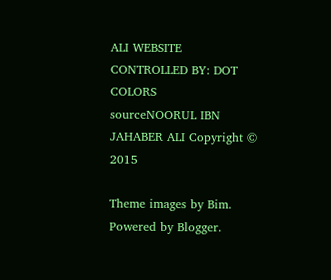ALI WEBSITE CONTROLLED BY: DOT COLORS
sourceNOORUL IBN JAHABER ALI Copyright © 2015

Theme images by Bim. Powered by Blogger.